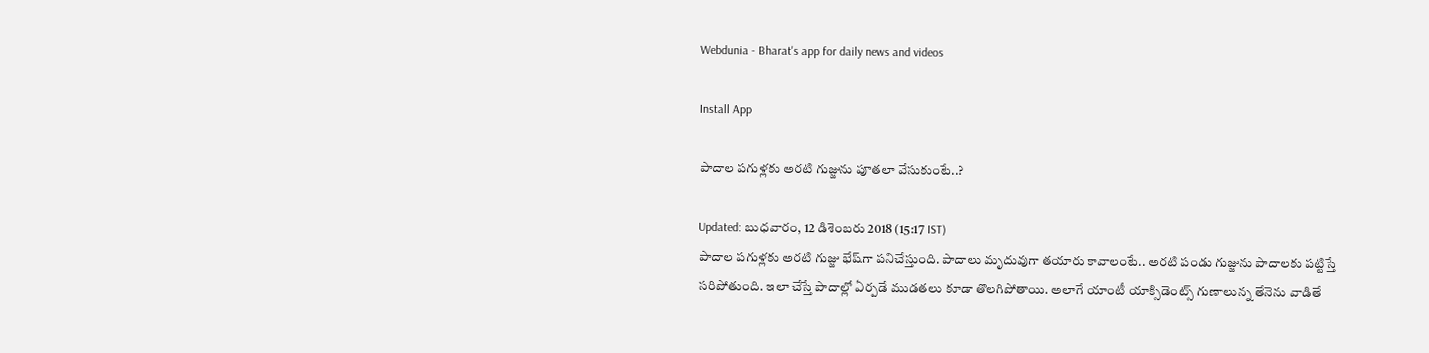Webdunia - Bharat's app for daily news and videos

Install App

పాదాల పగుళ్లకు అరటి గుజ్జును పూతలా వేసుకుంటే..?

Updated: బుధవారం, 12 డిశెంబరు 2018 (15:17 IST)
పాదాల పగుళ్లకు అరటి గుజ్జు భేష్‌గా పనిచేస్తుంది. పాదాలు మృదువుగా తయారు కావాలంటే.. అరటి పండు గుజ్జును పాదాలకు పట్టిస్తే సరిపోతుంది. ఇలా చేస్తే పాదాల్లో ఏర్పడే ముడతలు కూడా తొలగిపోతాయి. అలాగే యాంటీ యాక్సిడెంట్స్ గుణాలున్న తేనెను వాడితే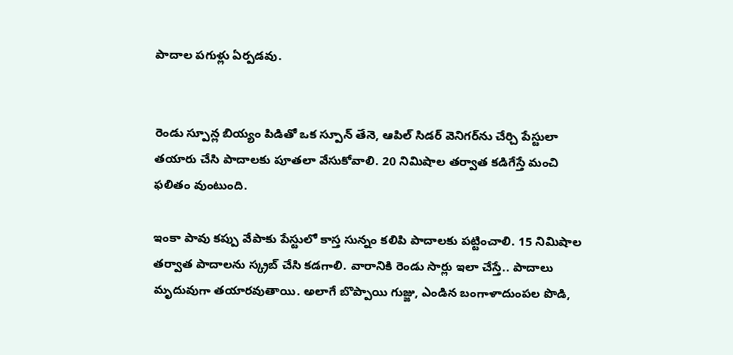పాదాల పగుళ్లు ఏర్పడవు.


రెండు స్పూన్ల బియ్యం పిడితో ఒక స్పూన్ తేనె, ఆపిల్ సిడర్ వెనిగర్‌ను చేర్చి పేస్టులా తయారు చేసి పాదాలకు పూతలా వేసుకోవాలి. 20 నిమిషాల తర్వాత కడిగేస్తే మంచి ఫలితం వుంటుంది.

ఇంకా పావు కప్పు వేపాకు పేస్టులో కాస్త సున్నం కలిపి పాదాలకు పట్టించాలి. 15 నిమిషాల తర్వాత పాదాలను స్క్రబ్ చేసి కడగాలి. వారానికి రెండు సార్లు ఇలా చేస్తే.. పాదాలు మృదువుగా తయారవుతాయి. అలాగే బొప్పాయి గుజ్జు, ఎండిన బంగాళాదుంపల పొడి,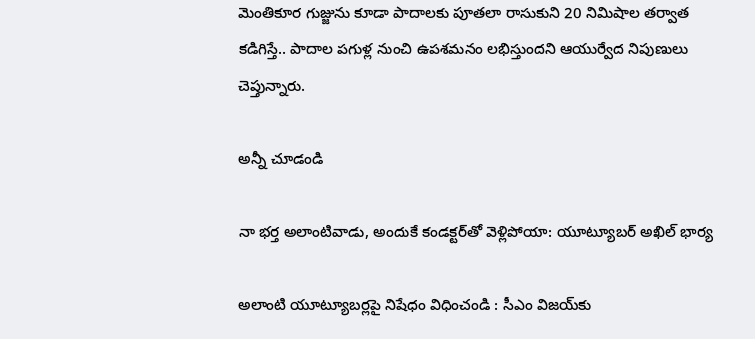మెంతికూర గుజ్జును కూడా పాదాలకు పూతలా రాసుకుని 20 నిమిషాల తర్వాత కడిగిస్తే.. పాదాల పగుళ్ల నుంచి ఉపశమనం లభిస్తుందని ఆయుర్వేద నిపుణులు చెప్తున్నారు.

అన్నీ చూడండి

నా భర్త అలాంటివాడు, అందుకే కండక్టర్‌తో వెళ్లిపోయా: యూట్యూబర్ అఖిల్ భార్య

అలాంటి యూట్యూబర్లపై నిషేధం విధించండి : సీఎం విజయ్‌కు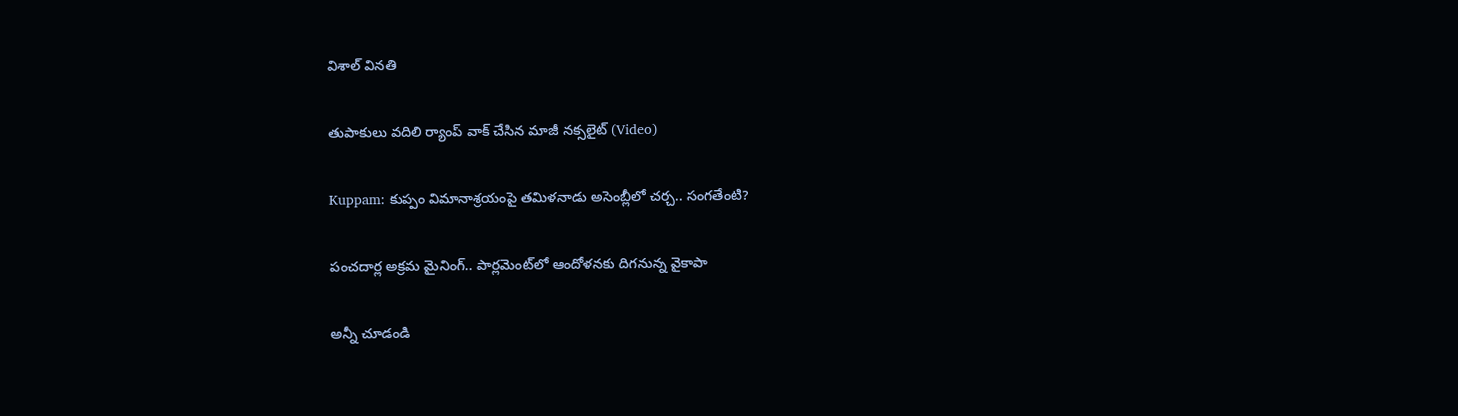విశాల్ వినతి

తుపాకులు వదిలి ర్యాంప్ వాక్ చేసిన మాజీ నక్సలైట్ (Video)

Kuppam: కుప్పం విమానాశ్రయంపై తమిళనాడు అసెంబ్లీలో చర్చ.. సంగతేంటి?

పంచదార్ల అక్రమ మైనింగ్‌.. పార్లమెంట్‌లో ఆందోళనకు దిగనున్న వైకాపా

అన్నీ చూడండి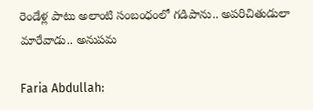రెండేళ్ల పాటు అలాంటి సంబంధంలో గడిపాను.. అపరిచితుడులా మారేవాడు.. అనుపమ

Faria Abdullah: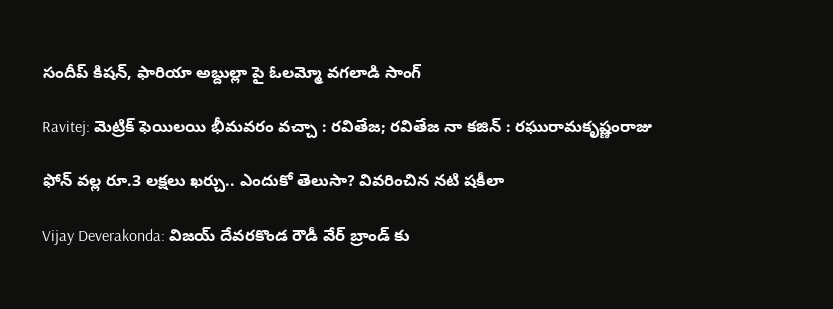సందీప్ కిషన్‌, ఫారియా అబ్దుల్లా పై ఓలమ్మో వగలాడి సాంగ్

Ravitej: మెట్రిక్ ఫెయిలయి భీమవరం వచ్చా : రవితేజ; రవితేజ నా కజిన్ : రఘురామకృష్ణంరాజు

ఫోన్ వల్ల రూ.3 లక్షలు ఖర్చు.. ఎందుకో తెలుసా? వివరించిన నటి షకీలా

Vijay Deverakonda: విజయ్ దేవరకొండ రౌడీ వేర్ బ్రాండ్ కు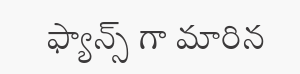ఫ్యాన్స్ గా మారిన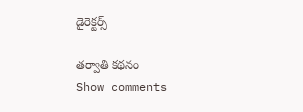డైరెక్టర్స్

తర్వాతి కథనం
Show comments